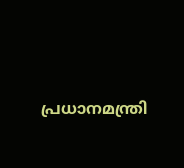പ്രധാനമന്ത്രി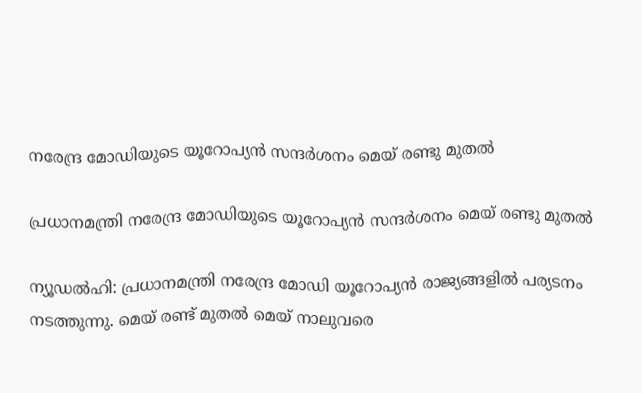നരേന്ദ്ര മോഡിയുടെ യൂറോപ്യന്‍ സന്ദര്‍ശനം മെയ് രണ്ടു മുതല്‍

പ്രധാനമന്ത്രി നരേന്ദ്ര മോഡിയുടെ യൂറോപ്യന്‍ സന്ദര്‍ശനം മെയ് രണ്ടു മുതല്‍

ന്യൂഡല്‍ഹി: പ്രധാനമന്ത്രി നരേന്ദ്ര മോഡി യൂറോപ്യന്‍ രാജ്യങ്ങളില്‍ പര്യടനം നടത്തുന്നു. മെയ് രണ്ട് മുതല്‍ മെയ് നാലുവരെ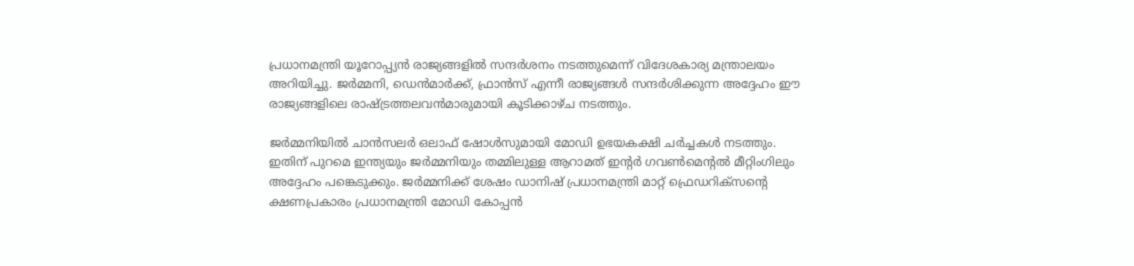പ്രധാനമന്ത്രി യൂറോപ്പ്യന്‍ രാജ്യങ്ങളില്‍ സന്ദര്‍ശനം നടത്തുമെന്ന് വിദേശകാര്യ മന്ത്രാലയം അറിയിച്ചു. ജര്‍മ്മനി, ഡെന്‍മാര്‍ക്ക്, ഫ്രാന്‍സ് എന്നീ രാജ്യങ്ങള്‍ സന്ദര്‍ശിക്കുന്ന അദ്ദേഹം ഈ രാജ്യങ്ങളിലെ രാഷ്ട്രത്തലവന്‍മാരുമായി കൂടിക്കാഴ്ച നടത്തും.

ജര്‍മ്മനിയില്‍ ചാന്‍സലര്‍ ഒലാഫ് ഷോള്‍സുമായി മോഡി ഉഭയകക്ഷി ചര്‍ച്ചകള്‍ നടത്തും. ഇതിന് പുറമെ ഇന്ത്യയും ജര്‍മ്മനിയും തമ്മിലുള്ള ആറാമത് ഇന്റര്‍ ഗവണ്‍മെന്റല്‍ മീറ്റിംഗിലും അദ്ദേഹം പങ്കെടുക്കും. ജര്‍മ്മനിക്ക് ശേഷം ഡാനിഷ് പ്രധാനമന്ത്രി മാറ്റ് ഫ്രെഡറിക്‌സന്റെ ക്ഷണപ്രകാരം പ്രധാനമന്ത്രി മോഡി കോപ്പന്‍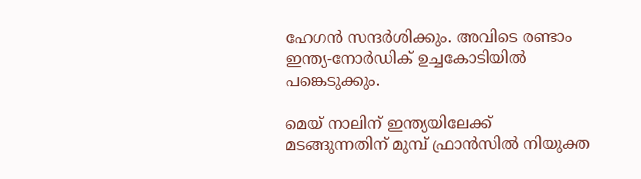ഹേഗന്‍ സന്ദര്‍ശിക്കും. അവിടെ രണ്ടാം ഇന്ത്യ-നോര്‍ഡിക് ഉച്ചകോടിയില്‍ പങ്കെടുക്കും.

മെയ് നാലിന് ഇന്ത്യയിലേക്ക് മടങ്ങുന്നതിന് മുമ്പ് ഫ്രാന്‍സില്‍ നിയുക്ത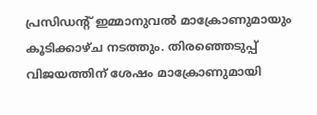പ്രസിഡന്റ് ഇമ്മാനുവല്‍ മാക്രോണുമായും കൂടിക്കാഴ്ച നടത്തും. തിരഞ്ഞെടുപ്പ് വിജയത്തിന് ശേഷം മാക്രോണുമായി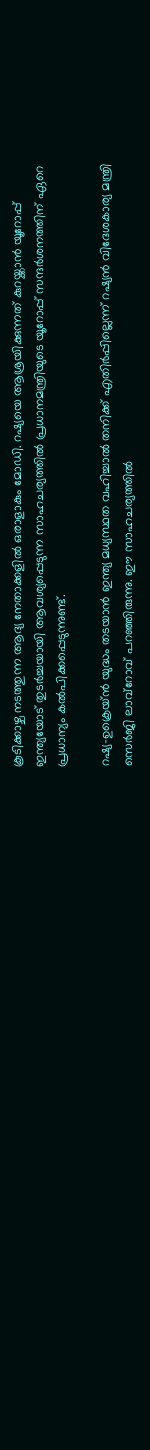കൂടിക്കാഴ്ച നടത്തുന്ന ആദ്യ നേതാക്കളില്‍ ഒരാളാകും മോഡി. റഷ്യയെ ആശ്രയിക്കുന്നത് കുറയ്ക്കാന്‍ യൂറോപ്പ് ഇന്ത്യയോട് തുടര്‍ച്ചയായി ആവശ്യപ്പെടുന്ന സാഹചര്യത്തില്‍ പ്രധാനമന്ത്രിയുടെ യൂറോപ്പ് സന്ദര്‍ശനത്തിന് ഏറെ പ്രധാന്യം കല്‍പിക്കപ്പെടുന്നുണ്ട്.

റഷ്യ-ഉക്രെയ്ന്‍ യുദ്ധം തടയാന്‍ ഇന്ത്യ മധ്യസ്ഥത വഹിച്ചാല്‍ തനിക്ക് എതിര്‍പ്പില്ലെന്ന് റഷ്യന്‍ വിദേശകാര്യ മന്ത്രി സെര്‍ജി ലാവ്‌റോവ് പറഞ്ഞിരുന്നു. ഈ സാഹചര്യത്തില്‍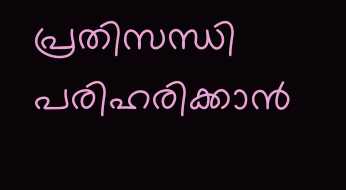പ്രതിസന്ധി പരിഹരിക്കാന്‍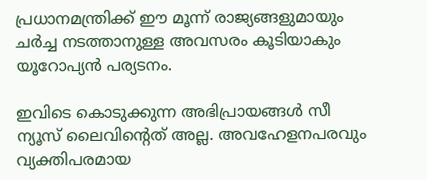പ്രധാനമന്ത്രിക്ക് ഈ മൂന്ന് രാജ്യങ്ങളുമായും ചര്‍ച്ച നടത്താനുള്ള അവസരം കൂടിയാകും യൂറോപ്യന്‍ പര്യടനം.

ഇവിടെ കൊടുക്കുന്ന അഭിപ്രായങ്ങള്‍ സീ ന്യൂസ് ലൈവിന്റെത് അല്ല. അവഹേളനപരവും വ്യക്തിപരമായ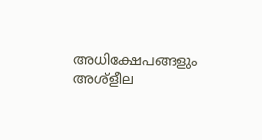അധിക്ഷേപങ്ങളും അശ്‌ളീല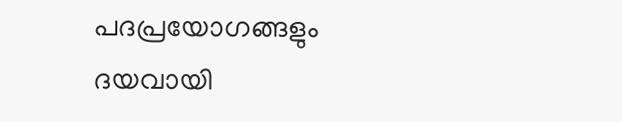പദപ്രയോഗങ്ങളും ദയവായി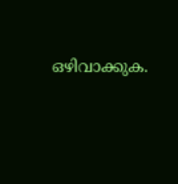ഒഴിവാക്കുക.